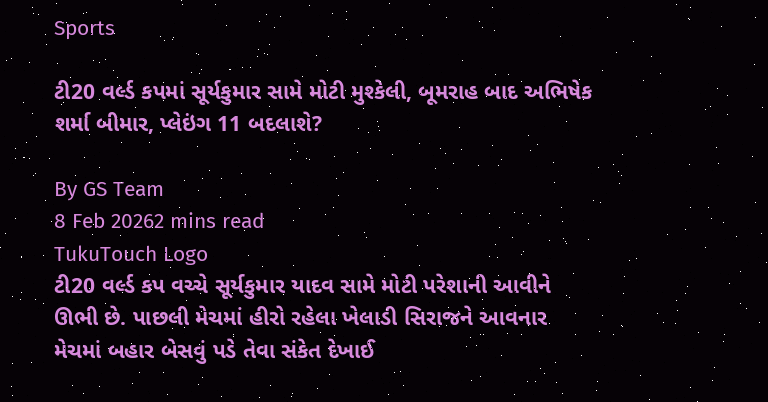Sports

ટી20 વર્લ્ડ કપમાં સૂર્યકુમાર સામે મોટી મુશ્કેલી, બૂમરાહ બાદ અભિષેક શર્મા બીમાર, પ્લેઇંગ 11 બદલાશે?

By GS Team
8 Feb 20262 mins read
TukuTouch Logo
ટી20 વર્લ્ડ કપ વચ્ચે સૂર્યકુમાર યાદવ સામે મોટી પરેશાની આવીને ઊભી છે. પાછલી મેચમાં હીરો રહેલા ખેલાડી સિરાજને આવનાર મેચમાં બહાર બેસવું પડે તેવા સંકેત દેખાઈ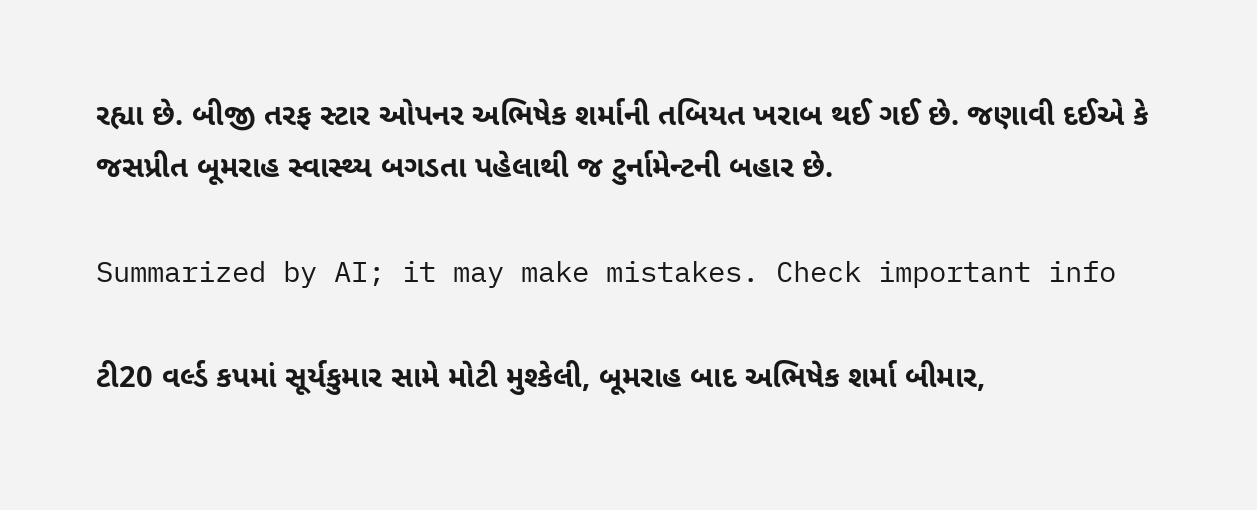રહ્યા છે. બીજી તરફ સ્ટાર ઓપનર અભિષેક શર્માની તબિયત ખરાબ થઈ ગઈ છે. જણાવી દઈએ કે જસપ્રીત બૂમરાહ સ્વાસ્થ્ય બગડતા પહેલાથી જ ટુર્નામેન્ટની બહાર છે.

Summarized by AI; it may make mistakes. Check important info

ટી20 વર્લ્ડ કપમાં સૂર્યકુમાર સામે મોટી મુશ્કેલી, બૂમરાહ બાદ અભિષેક શર્મા બીમાર,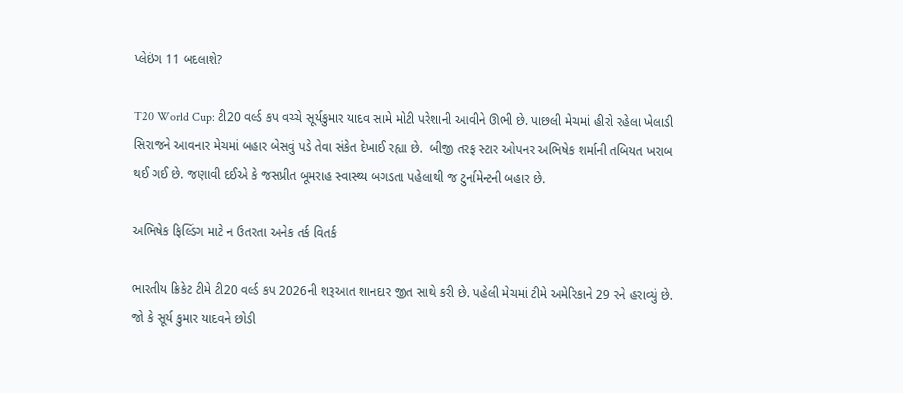પ્લેઇંગ 11 બદલાશે?

T20 World Cup: ટી20 વર્લ્ડ કપ વચ્ચે સૂર્યકુમાર યાદવ સામે મોટી પરેશાની આવીને ઊભી છે. પાછલી મેચમાં હીરો રહેલા ખેલાડી સિરાજને આવનાર મેચમાં બહાર બેસવું પડે તેવા સંકેત દેખાઈ રહ્યા છે.  બીજી તરફ સ્ટાર ઓપનર અભિષેક શર્માની તબિયત ખરાબ થઈ ગઈ છે. જણાવી દઈએ કે જસપ્રીત બૂમરાહ સ્વાસ્થ્ય બગડતા પહેલાથી જ ટુર્નામેન્ટની બહાર છે.

અભિષેક ફિલ્ડિંગ માટે ન ઉતરતા અનેક તર્ક વિતર્ક

ભારતીય ક્રિકેટ ટીમે ટી20 વર્લ્ડ કપ 2026ની શરૂઆત શાનદાર જીત સાથે કરી છે. પહેલી મેચમાં ટીમે અમેરિકાને 29 રને હરાવ્યું છે. જો કે સૂર્ય કુમાર યાદવને છોડી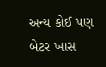અન્ય કોઈ પણ બેટર ખાસ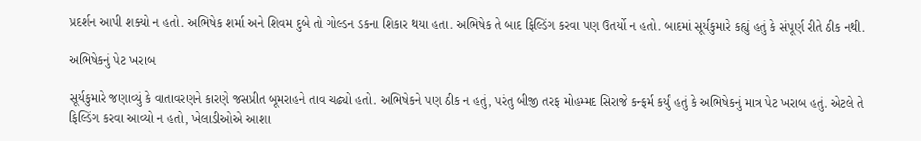પ્રદર્શન આપી શક્યો ન હતો. અભિષેક શર્મા અને શિવમ દુબે તો ગોલ્ડન ડકના શિકાર થયા હતા. અભિષેક તે બાદ ફિલ્ડિંગ કરવા પણ ઉતર્યો ન હતો. બાદમાં સૂર્યકુમારે કહ્યું હતું કે સંપૂર્ણ રીતે ઠીક નથી.

અભિષેકનું પેટ ખરાબ

સૂર્યકુમારે જણાવ્યું કે વાતાવરણને કારણે જસપ્રીત બૂમરાહને તાવ ચઢ્યો હતો. અભિષેકને પણ ઠીક ન હતું, પરંતુ બીજી તરફ મોહમ્મદ સિરાજે કન્ફર્મ કર્યું હતું કે અભિષેકનું માત્ર પેટ ખરાબ હતું. એટલે તે ફિલ્ડિંગ કરવા આવ્યો ન હતો, ખેલાડીઓએ આશા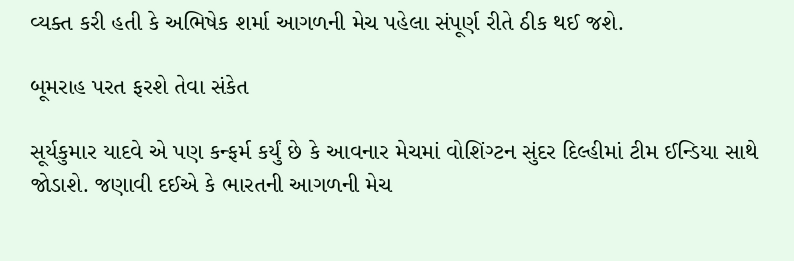વ્યક્ત કરી હતી કે અભિષેક શર્મા આગળની મેચ પહેલા સંપૂર્ણ રીતે ઠીક થઈ જશે.

બૂમરાહ પરત ફરશે તેવા સંકેત

સૂર્યકુમાર યાદવે એ પણ કન્ફર્મ કર્યું છે કે આવનાર મેચમાં વોશિંગ્ટન સુંદર દિલ્હીમાં ટીમ ઈન્ડિયા સાથે જોડાશે. જણાવી દઈએ કે ભારતની આગળની મેચ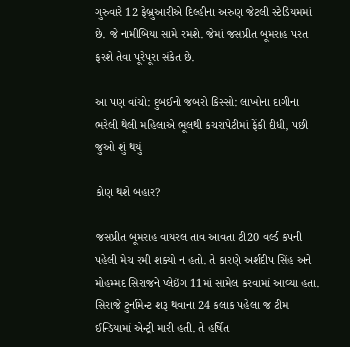ગુરુવારે 12 ફેબ્રુઆરીએ દિલ્હીના અરુણ જેટલી સ્ટેડિયમમાં છે. જે નામીબિયા સામે રમશે. જેમાં જસપ્રીત બૂમરાહ પરત ફરશે તેવા પૂરેપૂરા સંકેત છે.

આ પણ વાંચો: દુબઈનો જબરો કિસ્સો: લાખોના દાગીના ભરેલી થેલી મહિલાએ ભૂલથી કચરાપેટીમાં ફેંકી દીધી, પછી જુઓ શું થયું

કોણ થશે બહાર?

જસપ્રીત બૂમરાહ વાયરલ તાવ આવતા ટી20 વર્લ્ડ કપની પહેલી મેચ રમી શક્યો ન હતો. તે કારણે અર્શદીપ સિંહ અને મોહમ્મદ સિરાજને પ્લેઇંગ 11માં સામેલ કરવામાં આવ્યા હતા. સિરાજે ટુર્નામેન્ટ શરૂ થવાના 24 કલાક પહેલા જ ટીમ ઈન્ડિયામાં એન્ટ્રી મારી હતી. તે હર્ષિત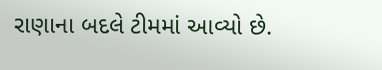રાણાના બદલે ટીમમાં આવ્યો છે.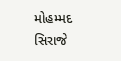મોહમ્મદ સિરાજે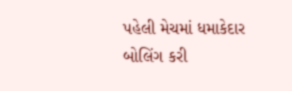પહેલી મેચમાં ધમાકેદાર બોલિંગ કરી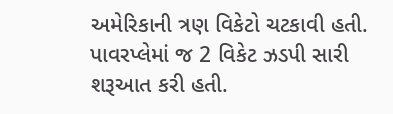અમેરિકાની ત્રણ વિકેટો ચટકાવી હતી. પાવરપ્લેમાં જ 2 વિકેટ ઝડપી સારી શરૂઆત કરી હતી.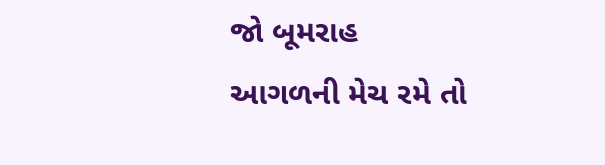જો બૂમરાહ આગળની મેચ રમે તો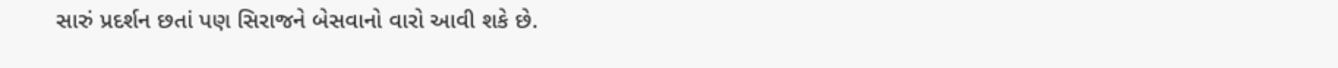સારું પ્રદર્શન છતાં પણ સિરાજને બેસવાનો વારો આવી શકે છે.